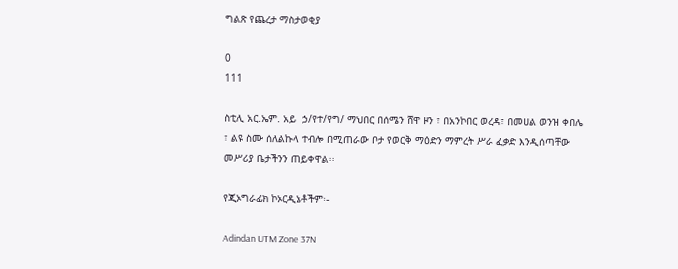ግልጽ የጨረታ ማስታወቂያ

0
111

ስቲሊ አር.ኤም. አይ  ኃ/የተ/የግ/ ማህበር በሰሜን ሸዋ ዞን ፣ በአንኮበር ወረዳ፣ በመሀል ወንዝ ቀበሌ ፣ ልዩ ስሙ ሰለልኩላ ተብሎ በሚጠራው ቦታ የወርቅ ማዕድን ማምረት ሥራ ፈቃድ እንዲሰጣቸው መሥሪያ ቤታችንን ጠይቀዋል፡፡

የጂኦግራፊክ ኮኦርዲኔቶችም፡-

Adindan UTM Zone 37N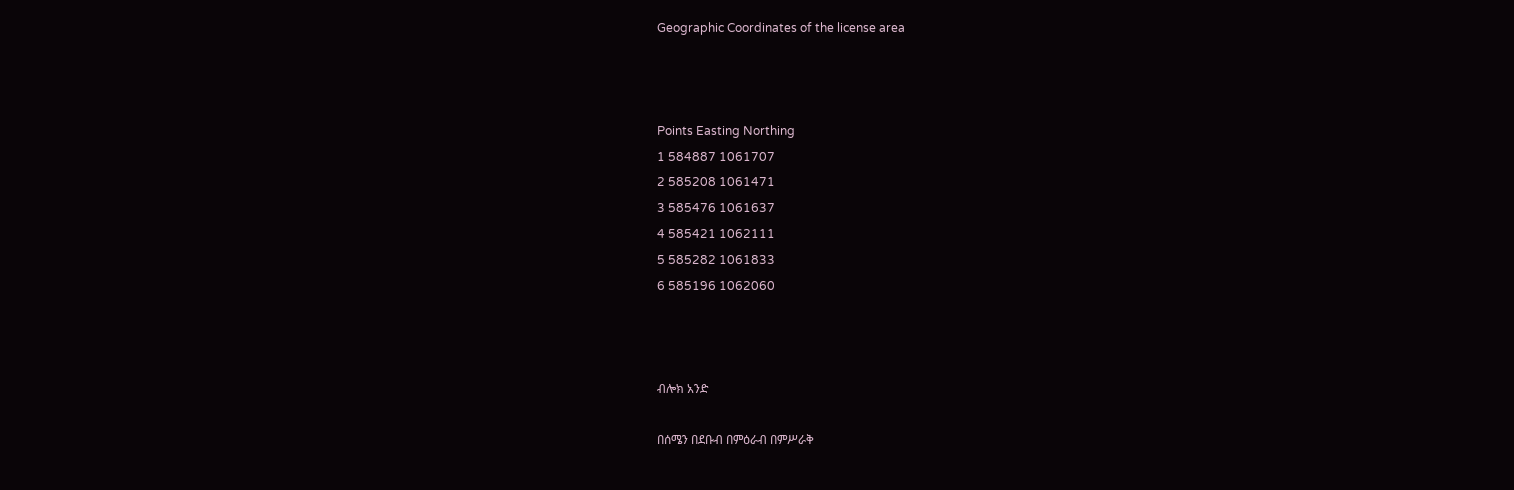Geographic Coordinates of the license area



Points Easting Northing
1 584887 1061707
2 585208 1061471
3 585476 1061637
4 585421 1062111
5 585282 1061833
6 585196 1062060



ብሎክ አንድ

በሰሜን በደቡብ በምዕራብ በምሥራቅ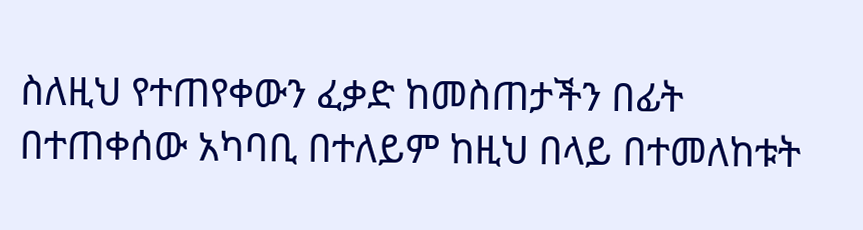ስለዚህ የተጠየቀውን ፈቃድ ከመስጠታችን በፊት በተጠቀሰው አካባቢ በተለይም ከዚህ በላይ በተመለከቱት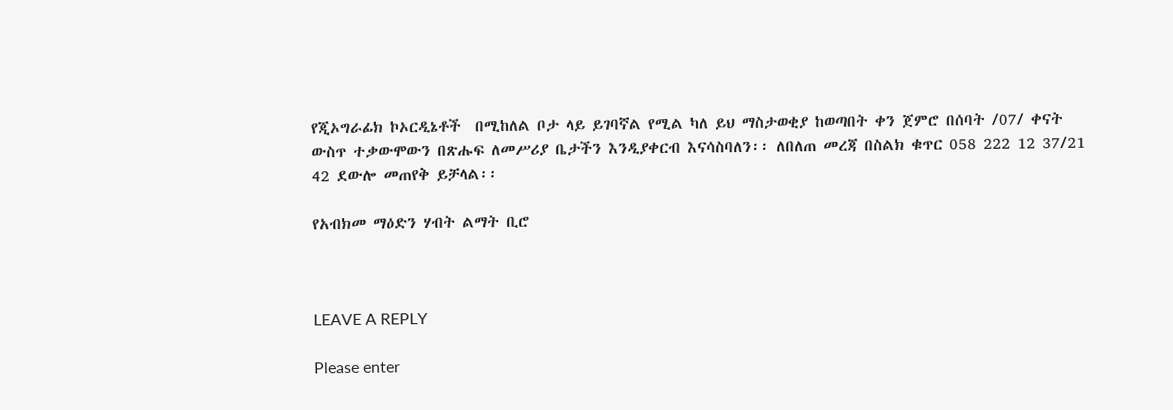የጂኦግራፊክ ኮኦርዲኔቶች  በሚከለል ቦታ ላይ ይገባኛል የሚል ካለ ይህ ማስታወቂያ ከወጣበት ቀን ጀምሮ በሰባት /07/ ቀናት ውስጥ ተቃውሞውን በጽሑፍ ለመሥሪያ ቤታችን እንዲያቀርብ እናሳስባለን፡፡ ለበለጠ መረጃ በስልክ ቁጥር 058 222 12 37/21 42 ደውሎ መጠየቅ ይቻላል፡፡

የአብክመ ማዕድን ሃብት ልማት ቢሮ



LEAVE A REPLY

Please enter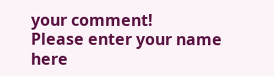your comment!
Please enter your name here